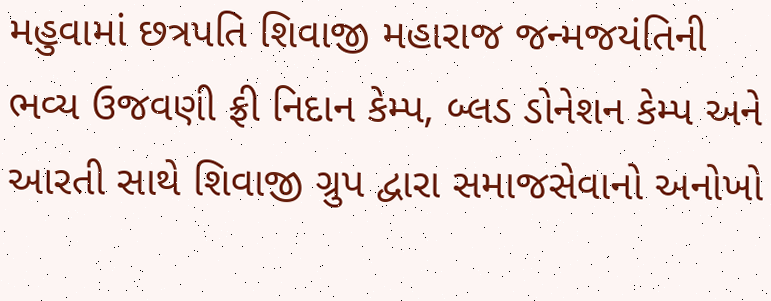મહુવામાં છત્રપતિ શિવાજી મહારાજ જન્મજયંતિની ભવ્ય ઉજવણી ફ્રી નિદાન કેમ્પ, બ્લડ ડોનેશન કેમ્પ અને આરતી સાથે શિવાજી ગ્રુપ દ્વારા સમાજસેવાનો અનોખો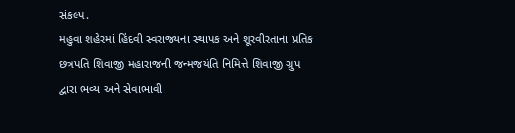સંકલ્પ.
મહુવા શહેરમાં હિંદવી સ્વરાજ્યના સ્થાપક અને શૂરવીરતાના પ્રતિક છત્રપતિ શિવાજી મહારાજની જન્મજયંતિ નિમિત્તે શિવાજી ગ્રુપ દ્વારા ભવ્ય અને સેવાભાવી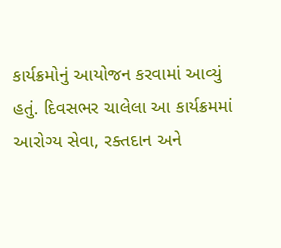કાર્યક્રમોનું આયોજન કરવામાં આવ્યું હતું. દિવસભર ચાલેલા આ કાર્યક્રમમાં આરોગ્ય સેવા, રક્તદાન અને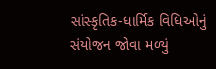સાંસ્કૃતિક-ધાર્મિક વિધિઓનું સંયોજન જોવા મળ્યું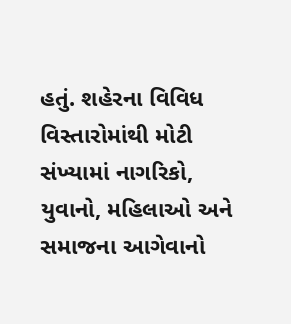હતું. શહેરના વિવિધ વિસ્તારોમાંથી મોટી સંખ્યામાં નાગરિકો, યુવાનો, મહિલાઓ અને સમાજના આગેવાનો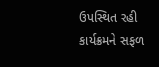ઉપસ્થિત રહી કાર્યક્રમને સફળ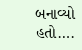બનાવ્યો હતો….